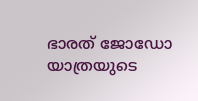ഭാരത് ജോഡോ യാത്രയുടെ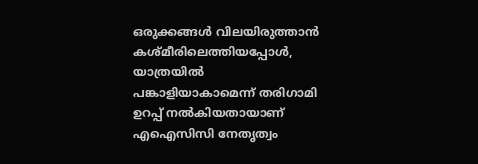ഒരുക്കങ്ങള്‍ വിലയിരുത്താന്‍ കശ്മീരിലെത്തിയപ്പോള്‍, യാത്രയില്‍ പങ്കാളിയാകാമെന്ന് തരിഗാമി ഉറപ്പ് നല്‍കിയതായാണ് എഐസിസി നേതൃത്വം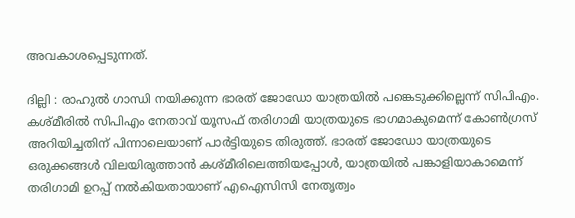അവകാശപ്പെടുന്നത്.

ദില്ലി : രാഹുല്‍ ഗാന്ധി നയിക്കുന്ന ഭാരത് ജോഡോ യാത്രയില്‍ പങ്കെടുക്കില്ലെന്ന് സിപിഎം. കശ്മീരില്‍ സിപിഎം നേതാവ് യൂസഫ് തരിഗാമി യാത്രയുടെ ഭാഗമാകുമെന്ന് കോണ്‍ഗ്രസ് അറിയിച്ചതിന് പിന്നാലെയാണ് പാര്‍ട്ടിയുടെ തിരുത്ത്. ഭാരത് ജോഡോ യാത്രയുടെ ഒരുക്കങ്ങള്‍ വിലയിരുത്താന്‍ കശ്മീരിലെത്തിയപ്പോള്‍, യാത്രയില്‍ പങ്കാളിയാകാമെന്ന് തരിഗാമി ഉറപ്പ് നല്‍കിയതായാണ് എഐസിസി നേതൃത്വം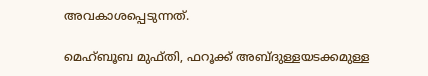അവകാശപ്പെടുന്നത്.

മെഹ്ബൂബ മുഫ്തി, ഫറൂക്ക് അബ്ദുള്ളയടക്കമുള്ള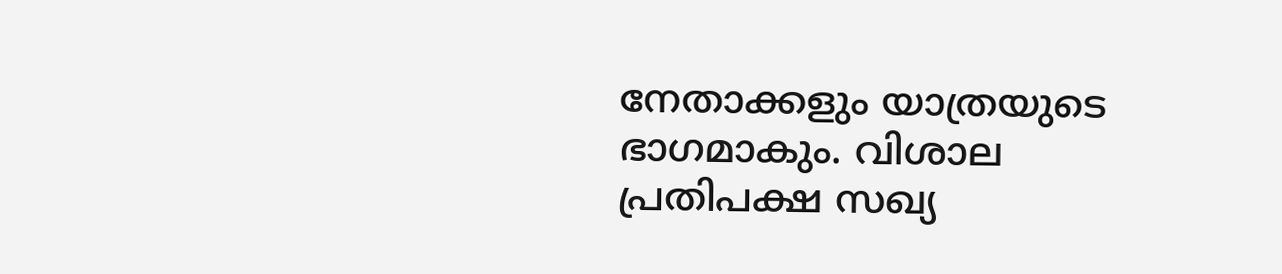നേതാക്കളും യാത്രയുടെ ഭാഗമാകും. വിശാല പ്രതിപക്ഷ സഖ്യ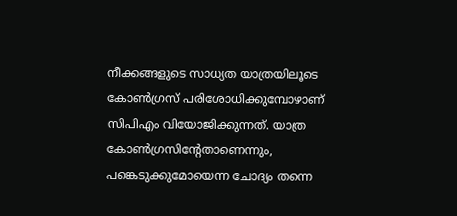നീക്കങ്ങളുടെ സാധ്യത യാത്രയിലൂടെ കോണ്‍ഗ്രസ് പരിശോധിക്കുമ്പോഴാണ് സിപിഎം വിയോജിക്കുന്നത്. യാത്ര കോണ്‍ഗ്രസിന്‍റേതാണെന്നും, പങ്കെടുക്കുമോയെന്ന ചോദ്യം തന്നെ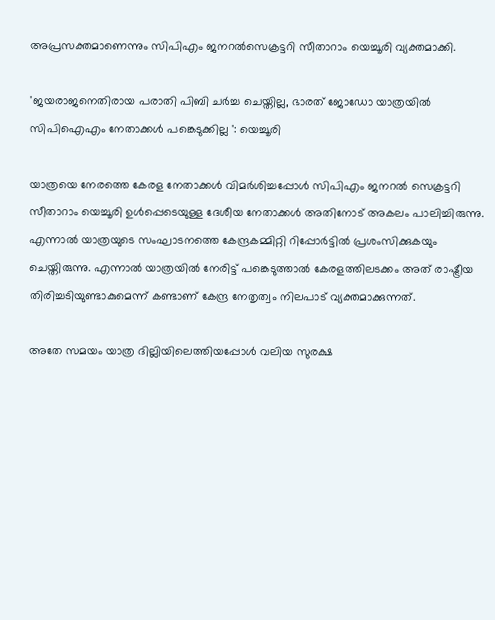അപ്രസക്തമാണെന്നും സിപിഎം ജനറല്‍സെക്രട്ടറി സീതാറാം യെച്ചൂരി വ്യക്തമാക്കി.

'ജയരാജനെതിരായ പരാതി പിബി ചര്‍ച്ച ചെയ്തില്ല, ഭാരത് ജോഡോ യാത്രയിൽ സിപിഐഎം നേതാക്കൾ പങ്കെടുക്കില്ല ': യെച്ചൂരി

യാത്രയെ നേരത്തെ കേരള നേതാക്കള്‍ വിമര്‍ശിച്ചപ്പോള്‍ സിപിഎം ജനറൽ സെക്രട്ടറി സീതാറാം യെച്ചൂരി ഉൾപ്പെടെയുള്ള ദേശീയ നേതാക്കൾ അതിനോട് അകലം പാലിച്ചിരുന്നു. എന്നാൽ യാത്രയുടെ സംഘാടനത്തെ കേന്ദ്രകമ്മിറ്റി റിപ്പോര്‍ട്ടില്‍ പ്രശംസിക്കുകയും ചെയ്തിരുന്നു. എന്നാല്‍ യാത്രയില്‍ നേരിട്ട് പങ്കെടുത്താല്‍ കേരളത്തിലടക്കം അത് രാഷ്ട്രീയ തിരിച്ചടിയുണ്ടാകുമെന്ന് കണ്ടാണ് കേന്ദ്ര നേതൃത്വം നിലപാട് വ്യക്തമാക്കുന്നത്.

അതേ സമയം യാത്ര ദില്ലിയിലെത്തിയപ്പോള്‍ വലിയ സുരക്ഷ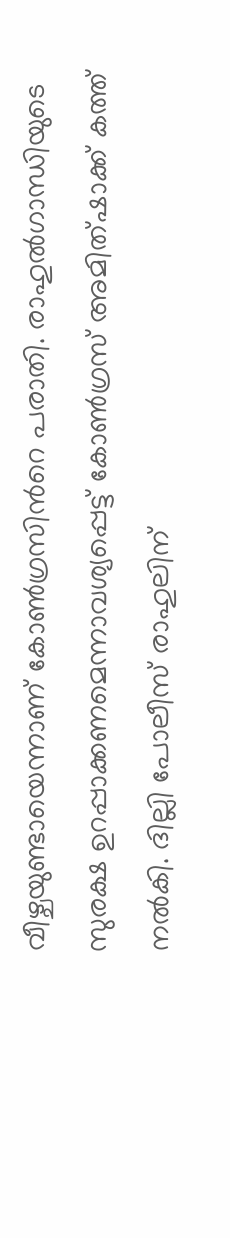വീഴ്ചയുണ്ടായെന്നാണ് കോണ്‍ഗ്രസിന്‍റെ പരാതി. രാഹുല്‍ഗാന്ധിയുടെ സുരക്ഷ ഉറപ്പാക്കണമെന്നാവശ്യപ്പെട്ട് കോണ്‍ഗ്രസ് അമിത്ഷാക്ക് കത്ത് നല്‍കി. ദില്ലി പോലീസ് രാഹുലിന്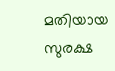മതിയായ സുരക്ഷ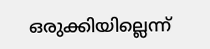ഒരുക്കിയില്ലെന്ന്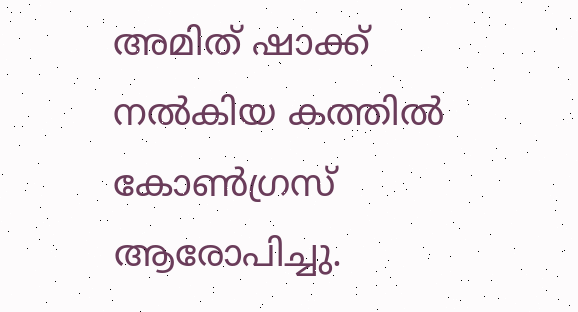അമിത് ഷാക്ക് നല്‍കിയ കത്തില്‍ കോണ്‍ഗ്രസ് ആരോപിച്ചു.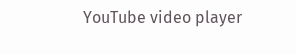YouTube video player